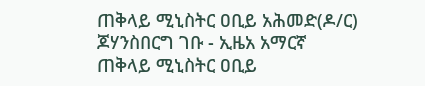ጠቅላይ ሚኒስትር ዐቢይ አሕመድ(ዶ/ር) ጆሃንስበርግ ገቡ - ኢዜአ አማርኛ
ጠቅላይ ሚኒስትር ዐቢይ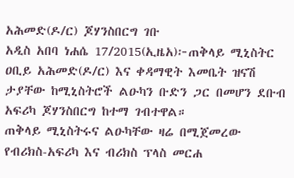አሕመድ(ዶ/ር) ጆሃንስበርግ ገቡ
አዲስ አበባ ነሐሴ 17/2015(ኢዜአ)፦ጠቅላይ ሚኒስትር ዐቢይ አሕመድ(ዶ/ር) እና ቀዳማዊት እመቤት ዝናሽ ታያቸው ከሚኒስትሮች ልዑካን ቡድን ጋር በመሆን ደቡብ አፍሪካ ጆሃንስበርግ ከተማ ገብተዋል።
ጠቅላይ ሚኒስትሩና ልዑካቸው ዛሬ በሚጀመረው የብሪክስ-አፍሪካ እና ብሪክስ ፕላስ መርሐ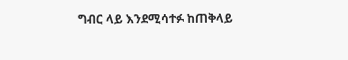ግብር ላይ እንደሚሳተፉ ከጠቅላይ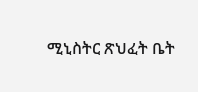ሚኒስትር ጽህፈት ቤት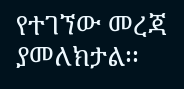የተገኘው መረጃ ያመለክታል፡፡